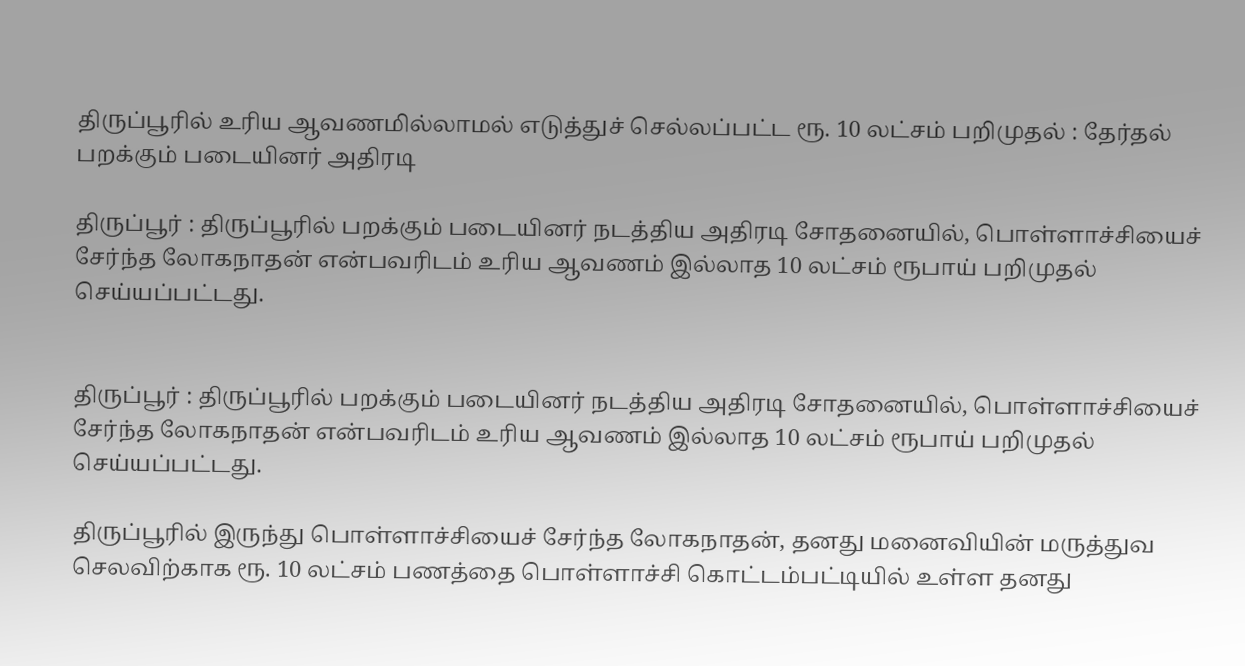திருப்பூரில் உரிய ஆவணமில்லாமல் எடுத்துச் செல்லப்பட்ட ரூ. 10 லட்சம் பறிமுதல் : தேர்தல் பறக்கும் படையினர் அதிரடி

திருப்பூர் : திருப்பூரில் பறக்கும் படையினர் நடத்திய அதிரடி சோதனையில், பொள்ளாச்சியைச் சேர்ந்த லோகநாதன் என்பவரிடம் உரிய ஆவணம் இல்லாத 10 லட்சம் ரூபாய் பறிமுதல் செய்யப்பட்டது.


திருப்பூர் : திருப்பூரில் பறக்கும் படையினர் நடத்திய அதிரடி சோதனையில், பொள்ளாச்சியைச் சேர்ந்த லோகநாதன் என்பவரிடம் உரிய ஆவணம் இல்லாத 10 லட்சம் ரூபாய் பறிமுதல் செய்யப்பட்டது.

திருப்பூரில் இருந்து பொள்ளாச்சியைச் சேர்ந்த லோகநாதன், தனது மனைவியின் மருத்துவ செலவிற்காக ரூ. 10 லட்சம் பணத்தை பொள்ளாச்சி கொட்டம்பட்டியில் உள்ள தனது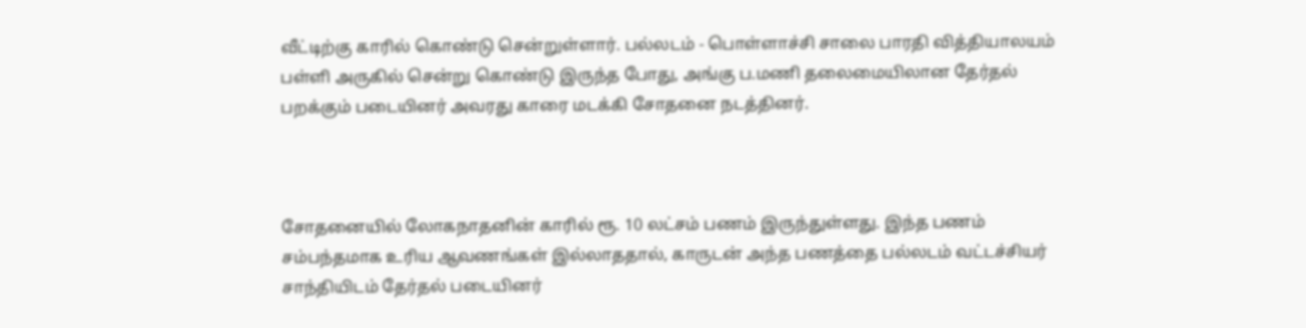வீட்டிற்கு காரில் கொண்டு சென்றுள்ளார். பல்லடம் - பொள்ளாச்சி சாலை பாரதி வித்தியாலயம் பள்ளி அருகில் சென்று கொண்டு இருந்த போது, அங்கு ப.மணி தலைமையிலான தேர்தல் பறக்கும் படையினர் அவரது காரை மடக்கி சோதனை நடத்தினர்.



சோதனையில் லோகநாதனின் காரில் ரூ. 10 லட்சம் பணம் இருந்துள்ளது. இந்த பணம் சம்பந்தமாக உரிய ஆவணங்கள் இல்லாததால், காருடன் அந்த பணத்தை பல்லடம் வட்டச்சியர் சாந்தியிடம் தேர்தல் படையினர்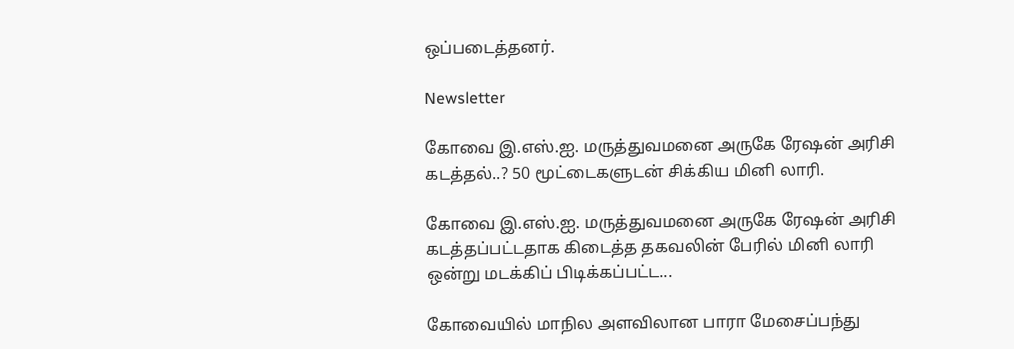ஒப்படைத்தனர்.

Newsletter

கோவை இ.எஸ்.ஐ. மருத்துவமனை அருகே ரேஷன் அரிசி கடத்தல்..? 50 மூட்டைகளுடன் சிக்கிய மினி லாரி.

கோவை இ.எஸ்.ஐ. மருத்துவமனை அருகே ரேஷன் அரிசி கடத்தப்பட்டதாக கிடைத்த தகவலின் பேரில் மினி லாரி ஒன்று மடக்கிப் பிடிக்கப்பட்ட...

கோவையில் மாநில அளவிலான பாரா மேசைப்பந்து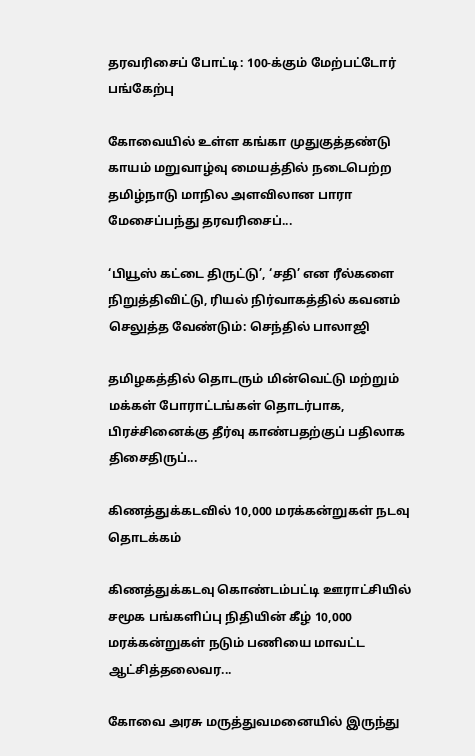தரவரிசைப் போட்டி: 100-க்கும் மேற்பட்டோர் பங்கேற்பு

கோவையில் உள்ள கங்கா முதுகுத்தண்டு காயம் மறுவாழ்வு மையத்தில் நடைபெற்ற தமிழ்நாடு மாநில அளவிலான பாரா மேசைப்பந்து தரவரிசைப்...

‘பியூஸ் கட்டை திருட்டு’, ‘சதி’ என ரீல்களை நிறுத்திவிட்டு, ரியல் நிர்வாகத்தில் கவனம் செலுத்த வேண்டும்: செந்தில் பாலாஜி

தமிழகத்தில் தொடரும் மின்வெட்டு மற்றும் மக்கள் போராட்டங்கள் தொடர்பாக, பிரச்சினைக்கு தீர்வு காண்பதற்குப் பதிலாக திசைதிருப்...

கிணத்துக்கடவில் 10,000 மரக்கன்றுகள் நடவு தொடக்கம்

கிணத்துக்கடவு கொண்டம்பட்டி ஊராட்சியில் சமூக பங்களிப்பு நிதியின் கீழ் 10,000 மரக்கன்றுகள் நடும் பணியை மாவட்ட ஆட்சித்தலைவர...

கோவை அரசு மருத்துவமனையில் இருந்து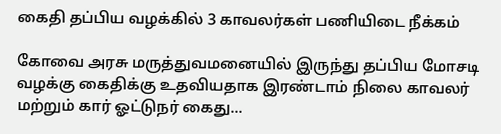கைதி தப்பிய வழக்கில் 3 காவலர்கள் பணியிடை நீக்கம்

கோவை அரசு மருத்துவமனையில் இருந்து தப்பிய மோசடி வழக்கு கைதிக்கு உதவியதாக இரண்டாம் நிலை காவலர் மற்றும் கார் ஓட்டுநர் கைது...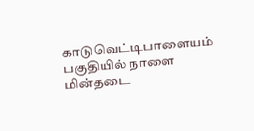காடுவெட்டிபாளையம் பகுதியில் நாளை மின்தடை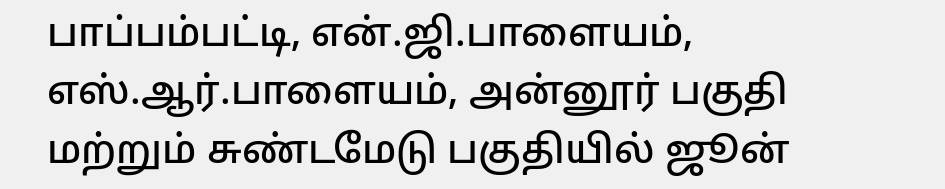பாப்பம்பட்டி, என்.ஜி.பாளையம், எஸ்.ஆர்.பாளையம், அன்னூர் பகுதி மற்றும் சுண்டமேடு பகுதியில் ஜூன்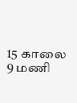15 காலை 9 மணி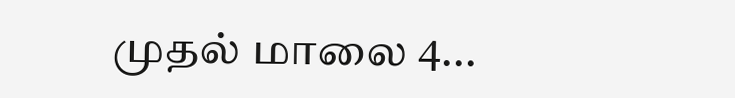முதல் மாலை 4...